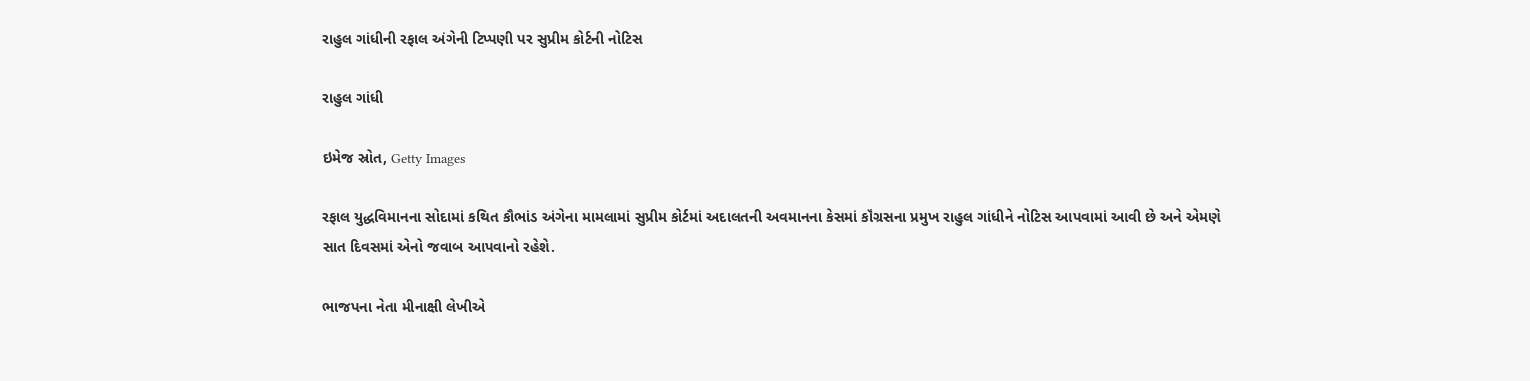રાહુલ ગાંધીની રફાલ અંગેની ટિપ્પણી પર સુપ્રીમ કોર્ટની નોટિસ

રાહુલ ગાંધી

ઇમેજ સ્રોત, Getty Images

રફાલ યુદ્ધવિમાનના સોદામાં કથિત કૌભાંડ અંગેના મામલામાં સુપ્રીમ કોર્ટમાં અદાલતની અવમાનના કેસમાં કૉંગ્રસના પ્રમુખ રાહુલ ગાંધીને નોટિસ આપવામાં આવી છે અને એમણે સાત દિવસમાં એનો જવાબ આપવાનો રહેશે.

ભાજપના નેતા મીનાક્ષી લેખીએ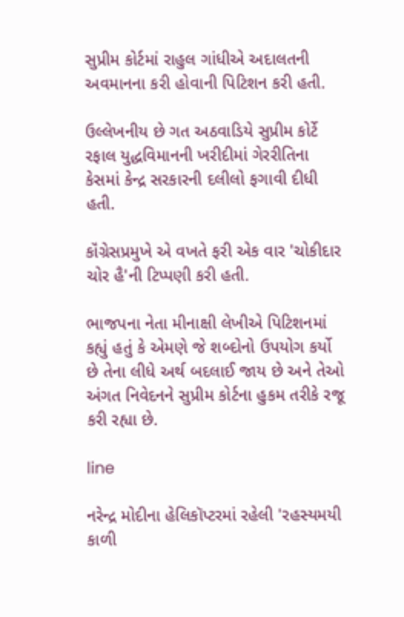સુપ્રીમ કોર્ટમાં રાહુલ ગાંધીએ અદાલતની અવમાનના કરી હોવાની પિટિશન કરી હતી.

ઉલ્લેખનીય છે ગત અઠવાડિયે સુપ્રીમ કોર્ટે રફાલ યુદ્ધવિમાનની ખરીદીમાં ગેરરીતિના કેસમાં કેન્દ્ર સરકારની દલીલો ફગાવી દીધી હતી.

કૉંગ્રેસપ્રમુખે એ વખતે ફરી એક વાર 'ચોકીદાર ચોર હૈ'ની ટિપ્પણી કરી હતી.

ભાજપના નેતા મીનાક્ષી લેખીએ પિટિશનમાં કહ્યું હતું કે એમણે જે શબ્દોનો ઉપયોગ કર્યો છે તેના લીધે અર્થ બદલાઈ જાય છે અને તેઓ અંગત નિવેદનને સુપ્રીમ કોર્ટના હુકમ તરીકે રજૂ કરી રહ્યા છે.

line

નરેન્દ્ર મોદીના હેલિકૉપ્ટરમાં રહેલી 'રહસ્યમયી કાળી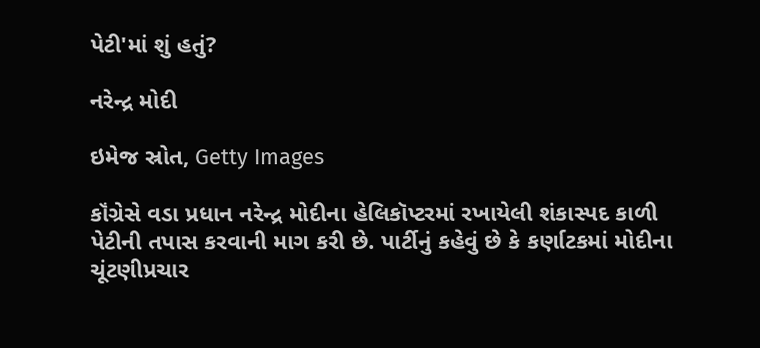પેટી'માં શું હતું?

નરેન્દ્ર મોદી

ઇમેજ સ્રોત, Getty Images

કૉંગ્રેસે વડા પ્રધાન નરેન્દ્ર મોદીના હેલિકૉપ્ટરમાં રખાયેલી શંકાસ્પદ કાળી પેટીની તપાસ કરવાની માગ કરી છે. પાર્ટીનું કહેવું છે કે કર્ણાટકમાં મોદીના ચૂંટણીપ્રચાર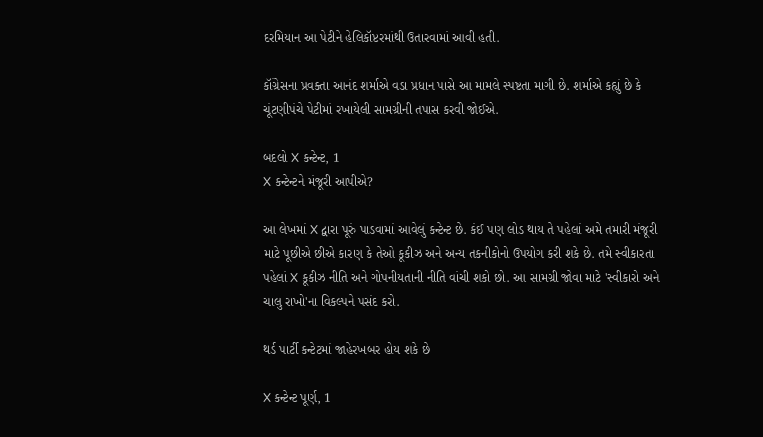દરમિયાન આ પેટીને હેલિકૉપ્ટરમાંથી ઉતારવામાં આવી હતી.

કૉંગ્રેસના પ્રવક્તા આનંદ શર્માએ વડા પ્રધાન પાસે આ મામલે સ્પષ્ટતા માગી છે. શર્માએ કહ્યું છે કે ચૂંટણીપંચે પેટીમાં રખાયેલી સામગ્રીની તપાસ કરવી જોઈએ.

બદલો X કન્ટેન્ટ, 1
X કન્ટેન્ટને મંજૂરી આપીએ?

આ લેખમાં X દ્વારા પૂરું પાડવામાં આવેલું કન્ટેન્ટ છે. કંઈ પણ લોડ થાય તે પહેલાં અમે તમારી મંજૂરી માટે પૂછીએ છીએ કારણ કે તેઓ કૂકીઝ અને અન્ય તકનીકોનો ઉપયોગ કરી શકે છે. તમે સ્વીકારતા પહેલાં X કૂકીઝ નીતિ અને ગોપનીયતાની નીતિ વાંચી શકો છો. આ સામગ્રી જોવા માટે 'સ્વીકારો અને ચાલુ રાખો'ના વિકલ્પને પસંદ કરો.

થર્ડ પાર્ટી કન્ટેટમાં જાહેરખબર હોય શકે છે

X કન્ટેન્ટ પૂર્ણ, 1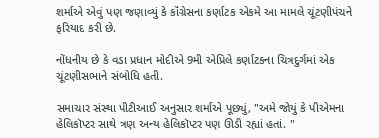શર્માએ એવું પણ જણાવ્યું કે કૉંગ્રેસના કર્ણાટક એકમે આ મામલે ચૂંટણીપંચને ફરિયાદ કરી છે.

નોંધનીય છે કે વડા પ્રધાન મોદીએ 9મી એપ્રિલે કર્ણાટકના ચિત્રદુર્ગમાં એક ચૂંટણીસભાને સંબોધિ હતી.

સમાચાર સંસ્થા પીટીઆઈ અનુસાર શર્માએ પૂછ્યું, "અમે જોયું કે પીએમના હેલિકૉપ્ટર સાથે ત્રણ અન્ય હેલિકૉપ્ટર પણ ઊડી રહ્યાં હતાં. "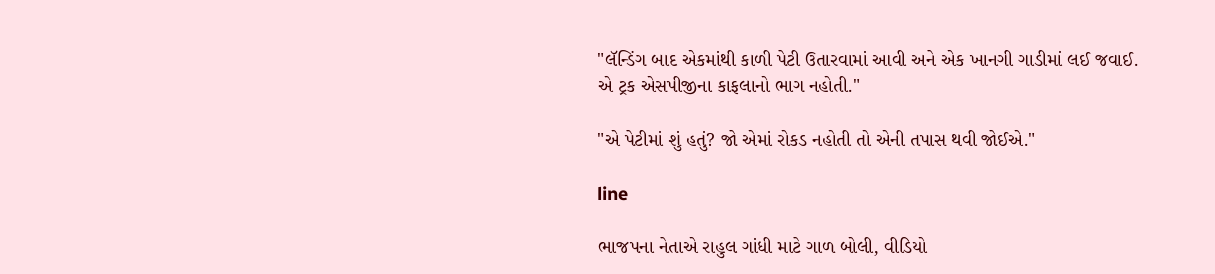"લૅન્ડિંગ બાદ એકમાંથી કાળી પેટી ઉતારવામાં આવી અને એક ખાનગી ગાડીમાં લઈ જવાઈ. એ ટ્રક એસપીજીના કાફલાનો ભાગ નહોતી."

"એ પેટીમાં શું હતું? જો એમાં રોકડ નહોતી તો એની તપાસ થવી જોઈએ."

line

ભાજપના નેતાએ રાહુલ ગાંધી માટે ગાળ બોલી, વીડિયો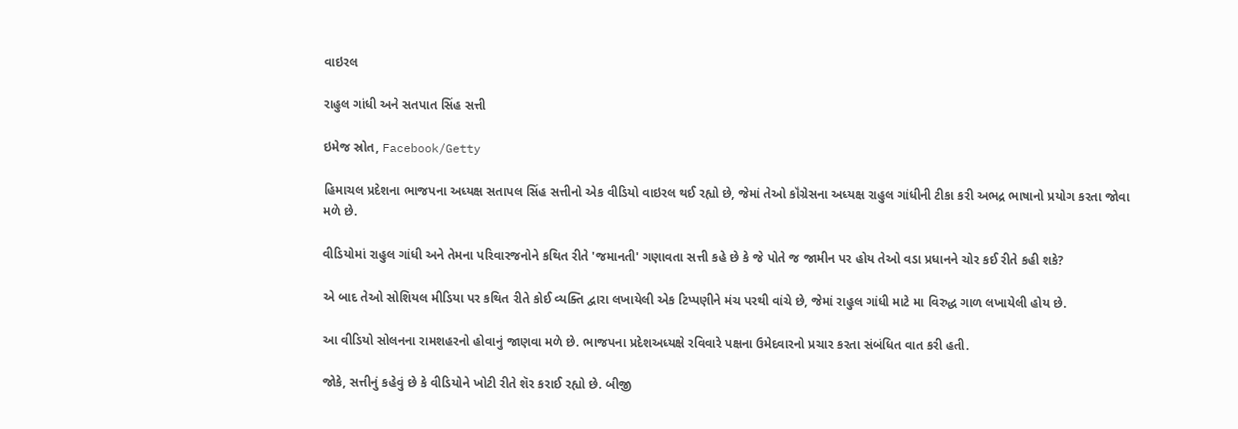વાઇરલ

રાહુલ ગાંધી અને સતપાત સિંહ સત્તી

ઇમેજ સ્રોત, Facebook/Getty

હિમાચલ પ્રદેશના ભાજપના અધ્યક્ષ સતાપલ સિંહ સત્તીનો એક વીડિયો વાઇરલ થઈ રહ્યો છે, જેમાં તેઓ કૉંગ્રેસના અધ્યક્ષ રાહુલ ગાંધીની ટીકા કરી અભદ્ર ભાષાનો પ્રયોગ કરતા જોવા મળે છે.

વીડિયોમાં રાહુલ ગાંધી અને તેમના પરિવારજનોને કથિત રીતે 'જમાનતી' ગણાવતા સત્તી કહે છે કે જે પોતે જ જામીન પર હોય તેઓ વડા પ્રધાનને ચોર કઈ રીતે કહી શકે?

એ બાદ તેઓ સોશિયલ મીડિયા પર કથિત રીતે કોઈ વ્યક્તિ દ્વારા લખાયેલી એક ટિપ્પણીને મંચ પરથી વાંચે છે, જેમાં રાહુલ ગાંધી માટે મા વિરુદ્ધ ગાળ લખાયેલી હોય છે.

આ વીડિયો સોલનના રામશહરનો હોવાનું જાણવા મળે છે. ભાજપના પ્રદેશઅધ્યક્ષે રવિવારે પક્ષના ઉમેદવારનો પ્રચાર કરતા સંબંધિત વાત કરી હતી.

જોકે, સત્તીનું કહેવું છે કે વીડિયોને ખોટી રીતે શૅર કરાઈ રહ્યો છે. બીજી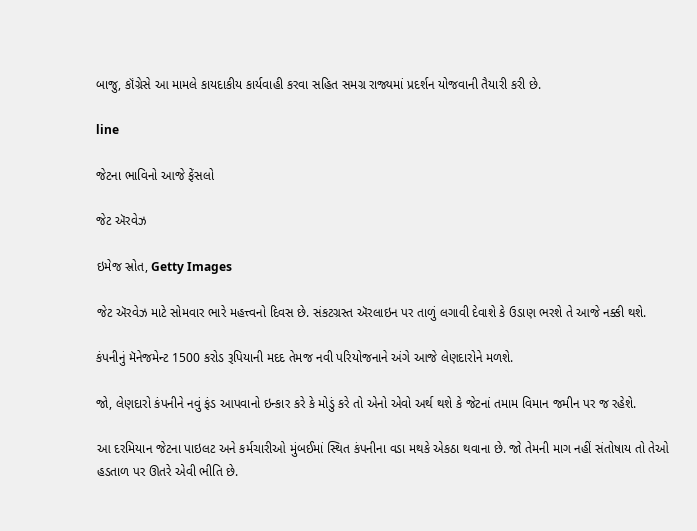બાજુ, કૉંગ્રેસે આ મામલે કાયદાકીય કાર્યવાહી કરવા સહિત સમગ્ર રાજ્યમાં પ્રદર્શન યોજવાની તૈયારી કરી છે.

line

જેટના ભાવિનો આજે ફેંસલો

જેટ ઍરવેઝ

ઇમેજ સ્રોત, Getty Images

જેટ ઍરવેઝ માટે સોમવાર ભારે મહત્ત્વનો દિવસ છે. સંકટગ્રસ્ત ઍરલાઇન પર તાળું લગાવી દેવાશે કે ઉડાણ ભરશે તે આજે નક્કી થશે.

કંપનીનું મૅનેજમેન્ટ 1500 કરોડ રૂપિયાની મદદ તેમજ નવી પરિયોજનાને અંગે આજે લેણદારોને મળશે.

જો, લેણદારો કંપનીને નવું ફંડ આપવાનો ઇન્કાર કરે કે મોડું કરે તો એનો એવો અર્થ થશે કે જેટનાં તમામ વિમાન જમીન પર જ રહેશે.

આ દરમિયાન જેટના પાઇલટ અને કર્મચારીઓ મુંબઈમાં સ્થિત કંપનીના વડા મથકે એકઠા થવાના છે. જો તેમની માગ નહીં સંતોષાય તો તેઓ હડતાળ પર ઊતરે એવી ભીતિ છે.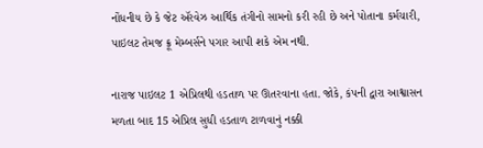નોંધનીય છે કે જેટ ઍરવેઝ આર્થિક તંગીનો સામનો કરી રહી છે અને પોતાના કર્મચારી, પાઇલટ તેમજ ક્રૂ મેમ્બર્સને પગાર આપી શકે એમ નથી.

નારાજ પાઇલટ 1 એપ્રિલથી હડતાળ પર ઊતરવાના હતા. જોકે, કંપની દ્વારા આશ્વાસન મળતા બાદ 15 એપ્રિલ સુધી હડતાળ ટાળવાનું નક્કી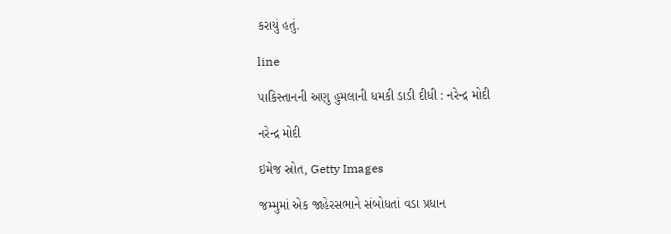કરાયું હતું.

line

પાકિસ્તાનની અણુ હુમલાની ધમકી ડાડી દીધી : નરેન્દ્ર મોદી

નરેન્દ્ર મોદી

ઇમેજ સ્રોત, Getty Images

જમ્મુમાં એક જાહેરસભાને સંબોધતાં વડા પ્રધાન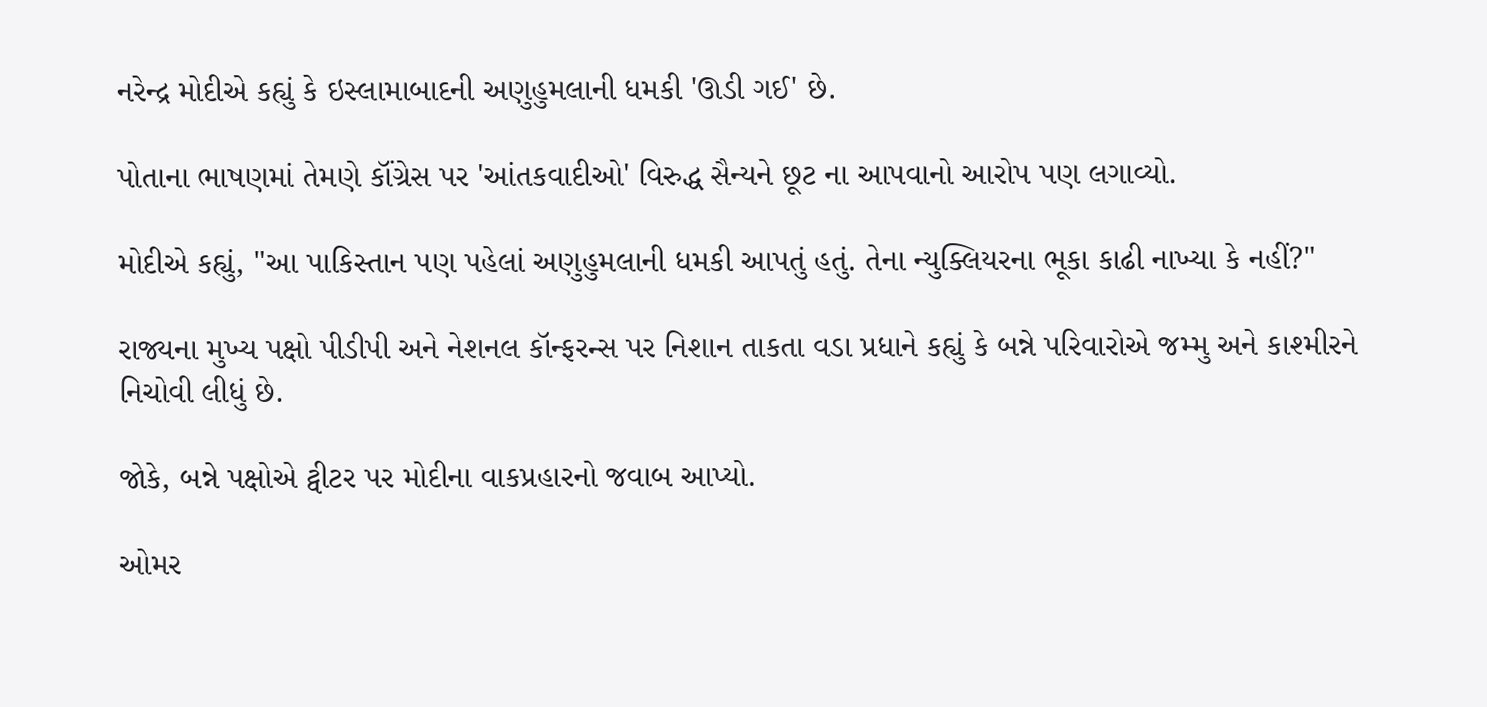નરેન્દ્ર મોદીએ કહ્યું કે ઇસ્લામાબાદની અણુહુમલાની ધમકી 'ઊડી ગઈ' છે.

પોતાના ભાષણમાં તેમણે કૉંગ્રેસ પર 'આંતકવાદીઓ' વિરુદ્ધ સૈન્યને છૂટ ના આપવાનો આરોપ પણ લગાવ્યો.

મોદીએ કહ્યું, "આ પાકિસ્તાન પણ પહેલાં અણુહુમલાની ધમકી આપતું હતું. તેના ન્યુક્લિયરના ભૂકા કાઢી નાખ્યા કે નહીં?"

રાજ્યના મુખ્ય પક્ષો પીડીપી અને નેશનલ કૉન્ફરન્સ પર નિશાન તાકતા વડા પ્રધાને કહ્યું કે બન્ને પરિવારોએ જમ્મુ અને કાશ્મીરને નિચોવી લીધું છે.

જોકે, બન્ને પક્ષોએ ટ્વીટર પર મોદીના વાકપ્રહારનો જવાબ આપ્યો.

ઓમર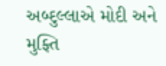અબ્દુલ્લાએ મોદી અને મુફ્તિ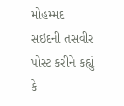મોહમ્મદ સઇદની તસવીર પોસ્ટ કરીને કહ્યું કે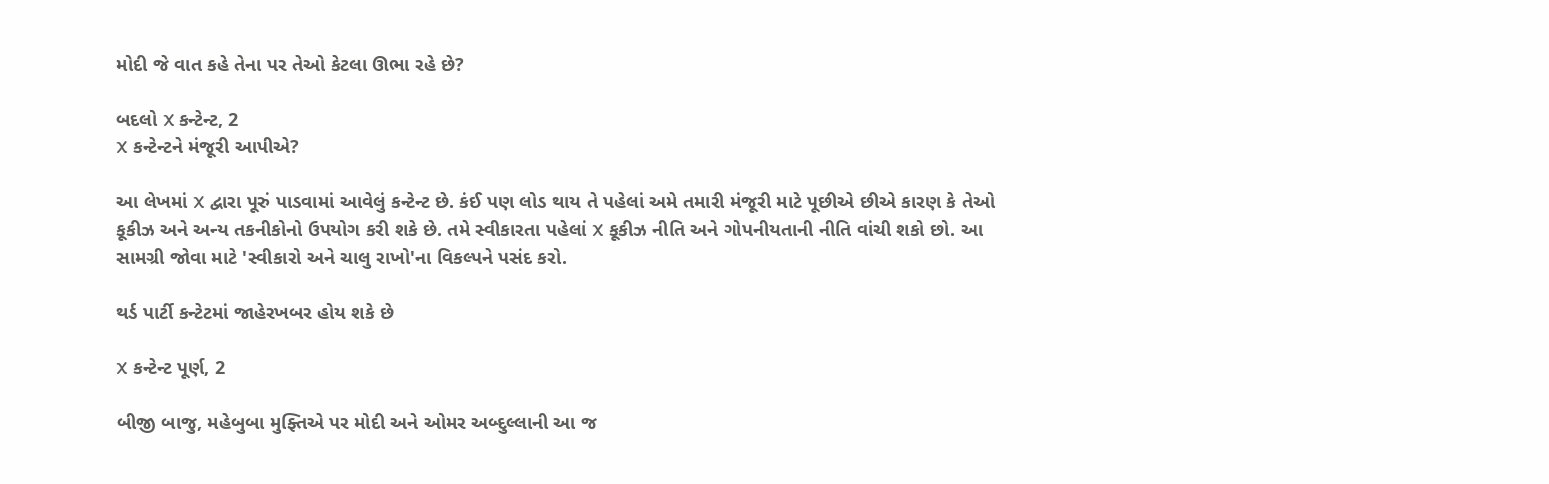મોદી જે વાત કહે તેના પર તેઓ કેટલા ઊભા રહે છે?

બદલો X કન્ટેન્ટ, 2
X કન્ટેન્ટને મંજૂરી આપીએ?

આ લેખમાં X દ્વારા પૂરું પાડવામાં આવેલું કન્ટેન્ટ છે. કંઈ પણ લોડ થાય તે પહેલાં અમે તમારી મંજૂરી માટે પૂછીએ છીએ કારણ કે તેઓ કૂકીઝ અને અન્ય તકનીકોનો ઉપયોગ કરી શકે છે. તમે સ્વીકારતા પહેલાં X કૂકીઝ નીતિ અને ગોપનીયતાની નીતિ વાંચી શકો છો. આ સામગ્રી જોવા માટે 'સ્વીકારો અને ચાલુ રાખો'ના વિકલ્પને પસંદ કરો.

થર્ડ પાર્ટી કન્ટેટમાં જાહેરખબર હોય શકે છે

X કન્ટેન્ટ પૂર્ણ, 2

બીજી બાજુ, મહેબુબા મુફ્તિએ પર મોદી અને ઓમર અબ્દુલ્લાની આ જ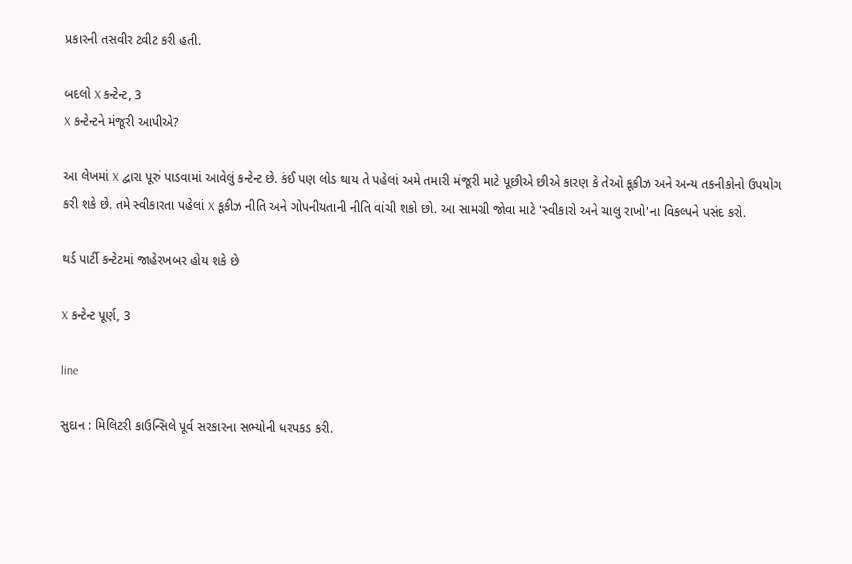પ્રકારની તસવીર ટ્વીટ કરી હતી.

બદલો X કન્ટેન્ટ, 3
X કન્ટેન્ટને મંજૂરી આપીએ?

આ લેખમાં X દ્વારા પૂરું પાડવામાં આવેલું કન્ટેન્ટ છે. કંઈ પણ લોડ થાય તે પહેલાં અમે તમારી મંજૂરી માટે પૂછીએ છીએ કારણ કે તેઓ કૂકીઝ અને અન્ય તકનીકોનો ઉપયોગ કરી શકે છે. તમે સ્વીકારતા પહેલાં X કૂકીઝ નીતિ અને ગોપનીયતાની નીતિ વાંચી શકો છો. આ સામગ્રી જોવા માટે 'સ્વીકારો અને ચાલુ રાખો'ના વિકલ્પને પસંદ કરો.

થર્ડ પાર્ટી કન્ટેટમાં જાહેરખબર હોય શકે છે

X કન્ટેન્ટ પૂર્ણ, 3

line

સુદાન : મિલિટરી કાઉન્સિલે પૂર્વ સરકારના સભ્યોની ધરપકડ કરી.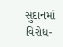સુદાનમાં વિરોધ-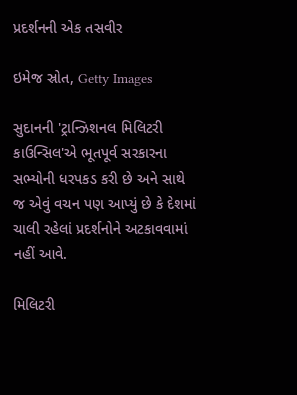પ્રદર્શનની એક તસવીર

ઇમેજ સ્રોત, Getty Images

સુદાનની 'ટ્રાન્ઝિશનલ મિલિટરી કાઉન્સિલ'એ ભૂતપૂર્વ સરકારના સભ્યોની ધરપકડ કરી છે અને સાથે જ એવું વચન પણ આપ્યું છે કે દેશમાં ચાલી રહેલાં પ્રદર્શનોને અટકાવવામાં નહીં આવે.

મિલિટરી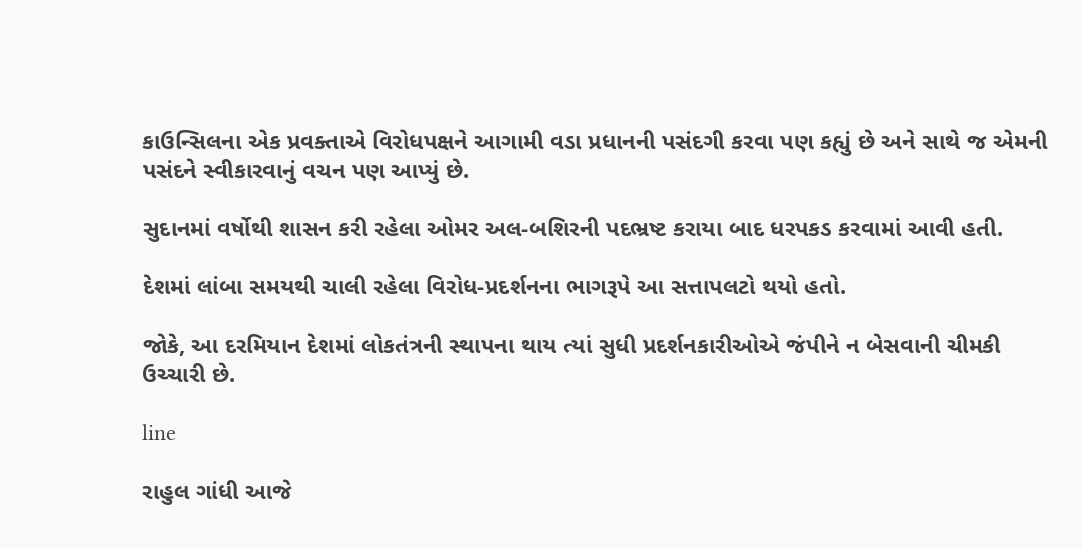કાઉન્સિલના એક પ્રવક્તાએ વિરોધપક્ષને આગામી વડા પ્રધાનની પસંદગી કરવા પણ કહ્યું છે અને સાથે જ એમની પસંદને સ્વીકારવાનું વચન પણ આપ્યું છે.

સુદાનમાં વર્ષોથી શાસન કરી રહેલા ઓમર અલ-બશિરની પદભ્રષ્ટ કરાયા બાદ ધરપકડ કરવામાં આવી હતી.

દેશમાં લાંબા સમયથી ચાલી રહેલા વિરોધ-પ્રદર્શનના ભાગરૂપે આ સત્તાપલટો થયો હતો.

જોકે, આ દરમિયાન દેશમાં લોકતંત્રની સ્થાપના થાય ત્યાં સુધી પ્રદર્શનકારીઓએ જંપીને ન બેસવાની ચીમકી ઉચ્ચારી છે.

line

રાહુલ ગાંધી આજે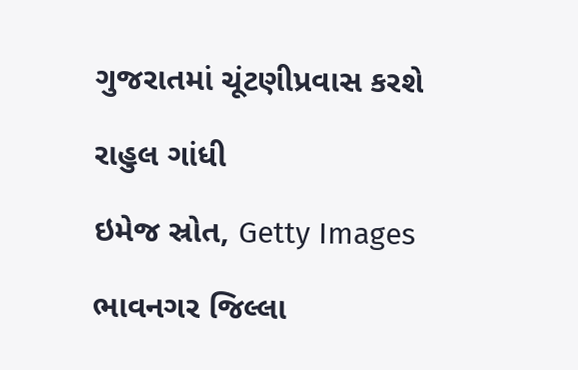ગુજરાતમાં ચૂંટણીપ્રવાસ કરશે

રાહુલ ગાંધી

ઇમેજ સ્રોત, Getty Images

ભાવનગર જિલ્લા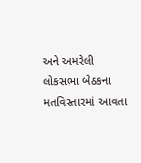અને અમરેલી લોકસભા બેઠકના મતવિસ્તારમાં આવતા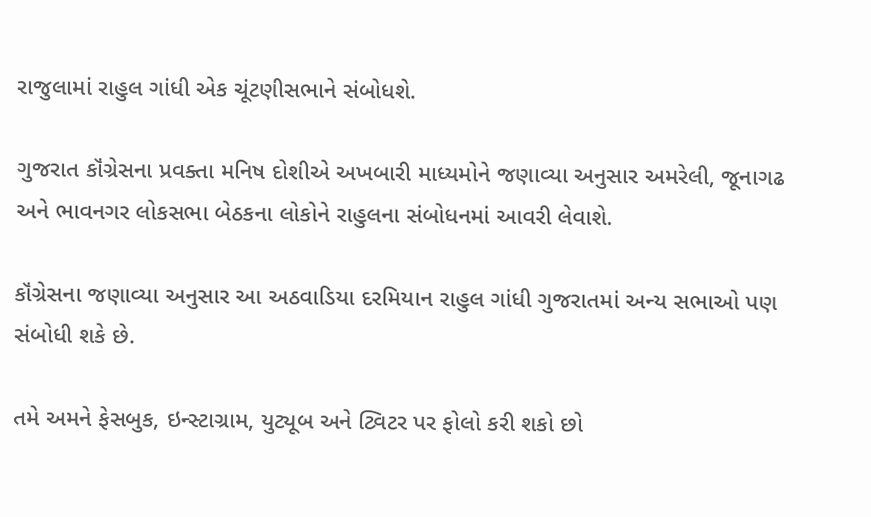રાજુલામાં રાહુલ ગાંધી એક ચૂંટણીસભાને સંબોધશે.

ગુજરાત કૉંગ્રેસના પ્રવક્તા મનિષ દોશીએ અખબારી માધ્યમોને જણાવ્યા અનુસાર અમરેલી, જૂનાગઢ અને ભાવનગર લોકસભા બેઠકના લોકોને રાહુલના સંબોધનમાં આવરી લેવાશે.

કૉંગ્રેસના જણાવ્યા અનુસાર આ અઠવાડિયા દરમિયાન રાહુલ ગાંધી ગુજરાતમાં અન્ય સભાઓ પણ સંબોધી શકે છે.

તમે અમને ફેસબુક, ઇન્સ્ટાગ્રામ, યુટ્યૂબ અને ટ્વિટર પર ફોલો કરી શકો છો